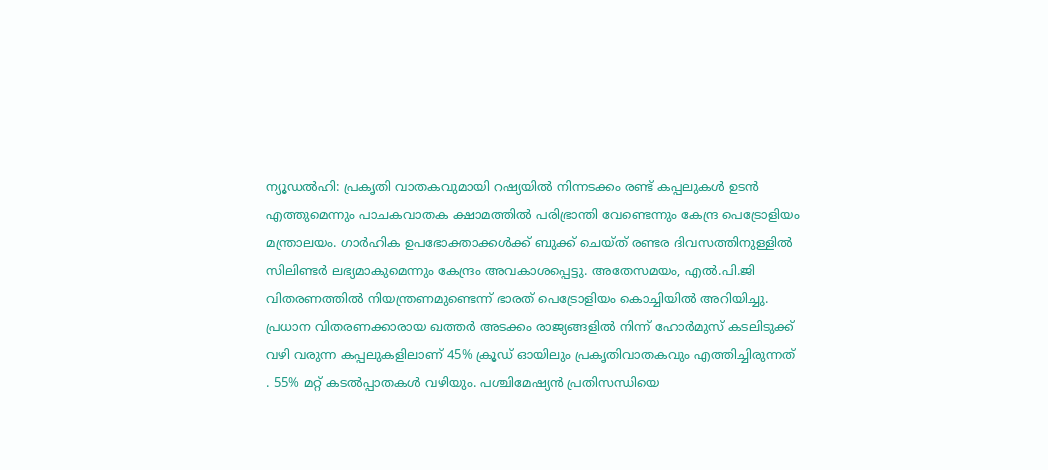ന്യൂഡൽഹി: പ്രകൃതി വാതകവുമായി റഷ്യയിൽ നിന്നടക്കം രണ്ട് കപ്പലുകൾ ഉടൻ എത്തുമെന്നും പാചകവാതക ക്ഷാമത്തിൽ പരിഭ്രാന്തി വേണ്ടെന്നും കേന്ദ്ര പെട്രോളിയം മന്ത്രാലയം. ഗാർഹിക ഉപഭോക്താക്കൾക്ക് ബുക്ക് ചെയ്ത് രണ്ടര ദിവസത്തിനുള്ളിൽ സിലിണ്ടർ ലഭ്യമാകുമെന്നും കേന്ദ്രം അവകാശപ്പെട്ടു. അതേസമയം, എൽ.പി.ജി വിതരണത്തിൽ നിയന്ത്രണമുണ്ടെന്ന് ഭാരത് പെട്രോളിയം കൊച്ചിയിൽ അറിയിച്ചു.
പ്രധാന വിതരണക്കാരായ ഖത്തർ അടക്കം രാജ്യങ്ങളിൽ നിന്ന് ഹോർമുസ് കടലിടുക്ക് വഴി വരുന്ന കപ്പലുകളിലാണ് 45% ക്രൂഡ് ഓയിലും പ്രകൃതിവാതകവും എത്തിച്ചിരുന്നത് . 55% മറ്റ് കടൽപ്പാതകൾ വഴിയും. പശ്ചിമേഷ്യൻ പ്രതിസന്ധിയെ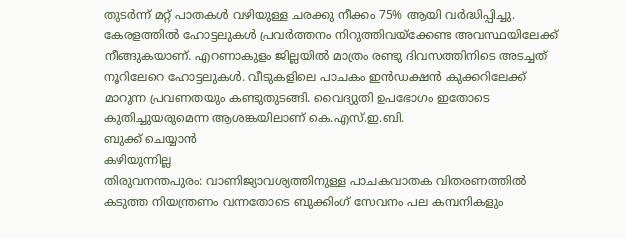തുടർന്ന് മറ്റ് പാതകൾ വഴിയുള്ള ചരക്കു നീക്കം 75% ആയി വർദ്ധിപ്പിച്ചു.
കേരളത്തിൽ ഹോട്ടലുകൾ പ്രവർത്തനം നിറുത്തിവയ്ക്കേണ്ട അവസ്ഥയിലേക്ക് നീങ്ങുകയാണ്. എറണാകുളം ജില്ലയിൽ മാത്രം രണ്ടു ദിവസത്തിനിടെ അടച്ചത് നൂറിലേറെ ഹോട്ടലുകൾ. വീടുകളിലെ പാചകം ഇൻഡക്ഷൻ കുക്കറിലേക്ക് മാറുന്ന പ്രവണതയും കണ്ടുതുടങ്ങി. വൈദ്യുതി ഉപഭോഗം ഇതോടെ കുതിച്ചുയരുമെന്ന ആശങ്കയിലാണ് കെ.എസ്.ഇ.ബി.
ബുക്ക് ചെയ്യാൻ
കഴിയുന്നില്ല
തിരുവനന്തപുരം: വാണിജ്യാവശ്യത്തിനുള്ള പാചകവാതക വിതരണത്തിൽ കടുത്ത നിയന്ത്രണം വന്നതോടെ ബുക്കിംഗ് സേവനം പല കമ്പനികളും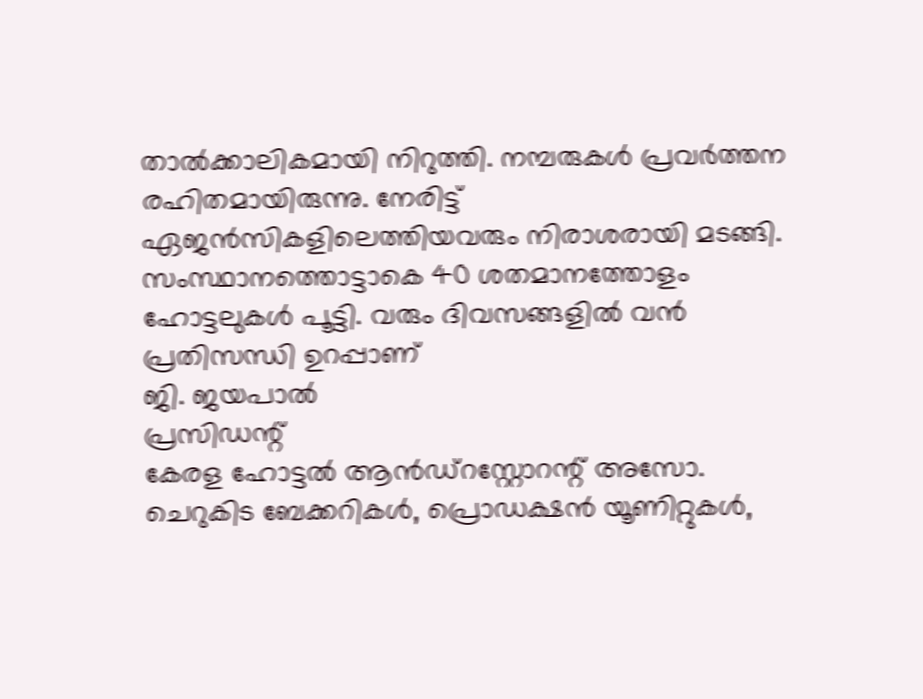താൽക്കാലികമായി നിറുത്തി. നമ്പരുകൾ പ്രവർത്തന രഹിതമായിരുന്നു. നേരിട്ട് ഏജൻസികളിലെത്തിയവരും നിരാശരായി മടങ്ങി.
സംസ്ഥാനത്തൊട്ടാകെ 40 ശതമാനത്തോളം ഹോട്ടലുകൾ പൂട്ടി. വരും ദിവസങ്ങളിൽ വൻ പ്രതിസന്ധി ഉറപ്പാണ്
ജി. ജയപാൽ
പ്രസിഡന്റ്
കേരള ഹോട്ടൽ ആൻഡ്റസ്റ്റോറന്റ് അസോ.
ചെറുകിട ബേക്കറികൾ, പ്രൊഡക്ഷൻ യൂണിറ്റുകൾ,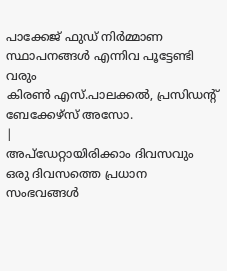പാക്കേജ് ഫുഡ് നിർമ്മാണ സ്ഥാപനങ്ങൾ എന്നിവ പൂട്ടേണ്ടി വരും
കിരൺ എസ്.പാലക്കൽ, പ്രസിഡന്റ്
ബേക്കേഴ്സ് അസോ.
|
അപ്ഡേറ്റായിരിക്കാം ദിവസവും
ഒരു ദിവസത്തെ പ്രധാന സംഭവങ്ങൾ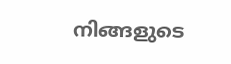നിങ്ങളുടെ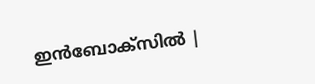ഇൻബോക്സിൽ |